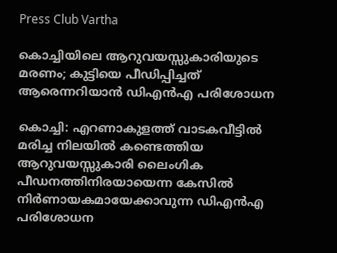Press Club Vartha

കൊച്ചിയിലെ ആറുവയസ്സുകാരിയുടെ മരണം; കുട്ടിയെ പീഡിപ്പിച്ചത് ആരെന്നറിയാന്‍ ഡിഎന്‍എ പരിശോധന

കൊച്ചി: എറണാകുളത്ത് വാടകവീട്ടില്‍ മരിച്ച നിലയില്‍ കണ്ടെത്തിയ ആറുവയസ്സുകാരി ലൈംഗിക പീഡനത്തിനിരയായെന്ന കേസില്‍ നിര്‍ണായകമായേക്കാവുന്ന ഡിഎന്‍എ പരിശോധന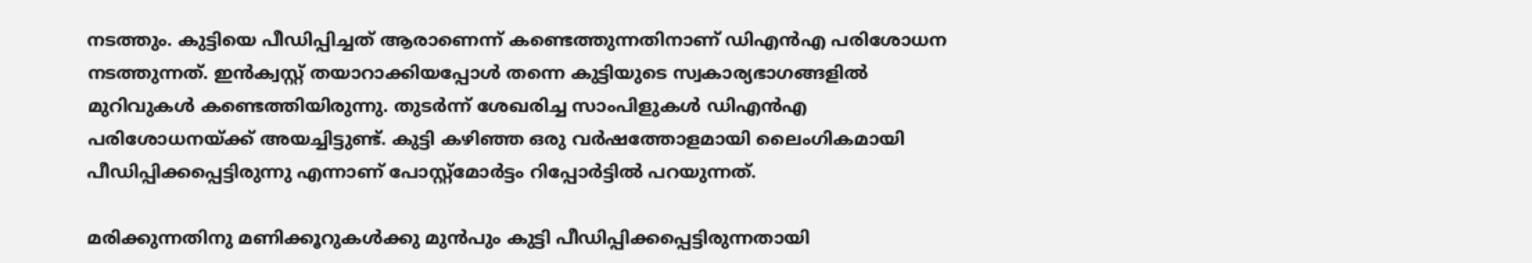നടത്തും. കുട്ടിയെ പീഡിപ്പിച്ചത് ആരാണെന്ന് കണ്ടെത്തുന്നതിനാണ് ഡിഎന്‍എ പരിശോധന നടത്തുന്നത്. ഇന്‍ക്വസ്റ്റ് തയാറാക്കിയപ്പോള്‍ തന്നെ കുട്ടിയുടെ സ്വകാര്യഭാഗങ്ങളില്‍ മുറിവുകള്‍ കണ്ടെത്തിയിരുന്നു. തുടര്‍ന്ന് ശേഖരിച്ച സാംപിളുകള്‍ ഡിഎന്‍എ പരിശോധനയ്ക്ക് അയച്ചിട്ടുണ്ട്. കുട്ടി കഴിഞ്ഞ ഒരു വര്‍ഷത്തോളമായി ലൈംഗികമായി പീഡിപ്പിക്കപ്പെട്ടിരുന്നു എന്നാണ് പോസ്റ്റ്‌മോര്‍ട്ടം റിപ്പോര്‍ട്ടില്‍ പറയുന്നത്.

മരിക്കുന്നതിനു മണിക്കൂറുകള്‍ക്കു മുന്‍പും കുട്ടി പീഡിപ്പിക്കപ്പെട്ടിരുന്നതായി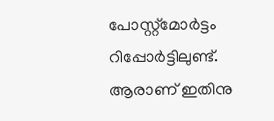പോസ്റ്റ്‌മോര്‍ട്ടം റിപ്പോര്‍ട്ടിലുണ്ട്. ആരാണ് ഇതിനു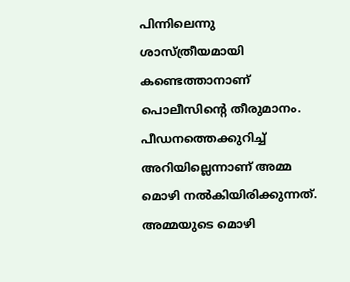പിന്നിലെന്നു ശാസ്ത്രീയമായി കണ്ടെത്താനാണ് പൊലീസിന്റെ തീരുമാനം. പീഡനത്തെക്കുറിച്ച് അറിയില്ലെന്നാണ് അമ്മ മൊഴി നല്‍കിയിരിക്കുന്നത്. അമ്മയുടെ മൊഴി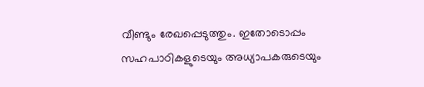വീണ്ടും രേഖപ്പെടുത്തും. ഇതോടൊപ്പം സഹപാഠികളുടെയും അധ്യാപകരുടെയും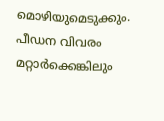മൊഴിയുമെടുക്കും. പീഡന വിവരം മറ്റാര്‍ക്കെങ്കിലും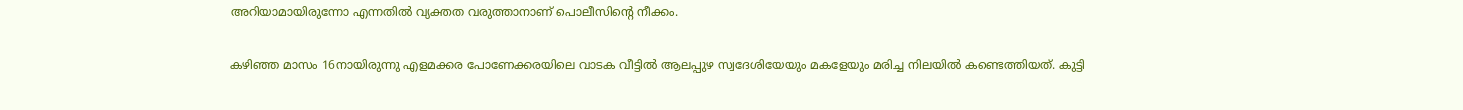അറിയാമായിരുന്നോ എന്നതില്‍ വ്യക്തത വരുത്താനാണ് പൊലീസിന്റെ നീക്കം.

കഴിഞ്ഞ മാസം 16നായിരുന്നു എളമക്കര പോണേക്കരയിലെ വാടക വീട്ടില്‍ ആലപ്പുഴ സ്വദേശിയേയും മകളേയും മരിച്ച നിലയില്‍ കണ്ടെത്തിയത്. കുട്ടി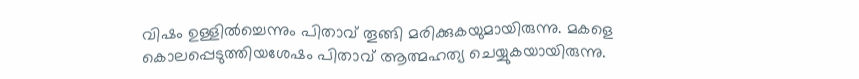വിഷം ഉള്ളില്‍ച്ചെന്നും പിതാവ് തൂങ്ങി മരിക്കുകയുമായിരുന്നു. മകളെ കൊലപ്പെടുത്തിയശേഷം പിതാവ് ആത്മഹത്യ ചെയ്യുകയായിരുന്നു.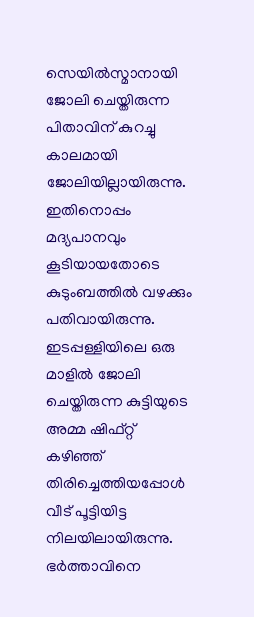സെയില്‍സ്മാനായി ജോലി ചെയ്തിരുന്ന പിതാവിന് കുറച്ചു കാലമായി ജോലിയില്ലായിരുന്നു. ഇതിനൊപ്പം മദ്യപാനവും കൂടിയായതോടെ കുടുംബത്തില്‍ വഴക്കും പതിവായിരുന്നു. ഇടപ്പള്ളിയിലെ ഒരു മാളില്‍ ജോലി ചെയ്തിരുന്ന കുട്ടിയുടെ അമ്മ ഷിഫ്റ്റ് കഴിഞ്ഞ് തിരിച്ചെത്തിയപ്പോള്‍ വീട് പൂട്ടിയിട്ട നിലയിലായിരുന്നു. ഭര്‍ത്താവിനെ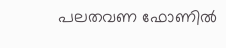പലതവണ ഫോണില്‍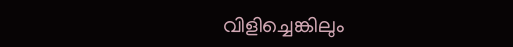വിളിച്ചെങ്കിലും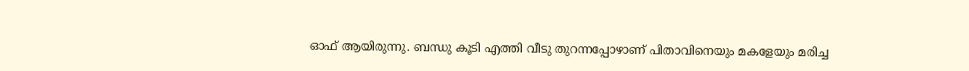ഓഫ് ആയിരുന്നു. ബന്ധു കൂടി എത്തി വീടു തുറന്നപ്പോഴാണ് പിതാവിനെയും മകളേയും മരിച്ച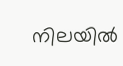നിലയില്‍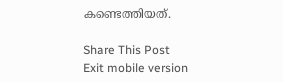കണ്ടെത്തിയത്.

Share This Post
Exit mobile version